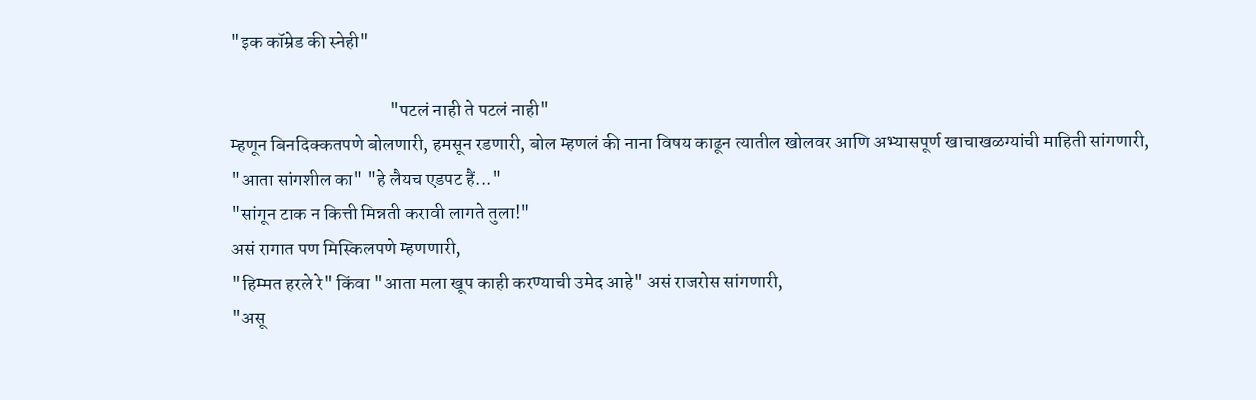"इक कॉम्रेड की स्नेही"

                                           "पटलं नाही ते पटलं नाही"
म्हणून बिनदिक्कतपणे बोलणारी, हमसून रडणारी, बोल म्हणलं की नाना विषय काढून त्यातील खोलवर आणि अभ्यासपूर्ण खाचाखळग्यांची माहिती सांगणारी,
"आता सांगशील का" "हे लैयच एडपट हैं..."
"सांगून टाक न कित्ती मिन्नती करावी लागते तुला!"
असं रागात पण मिस्किलपणे म्हणणारी,
"हिम्मत हरले रे" किंवा "आता मला खूप काही करण्याची उमेद आहे" असं राजरोस सांगणारी,
"असू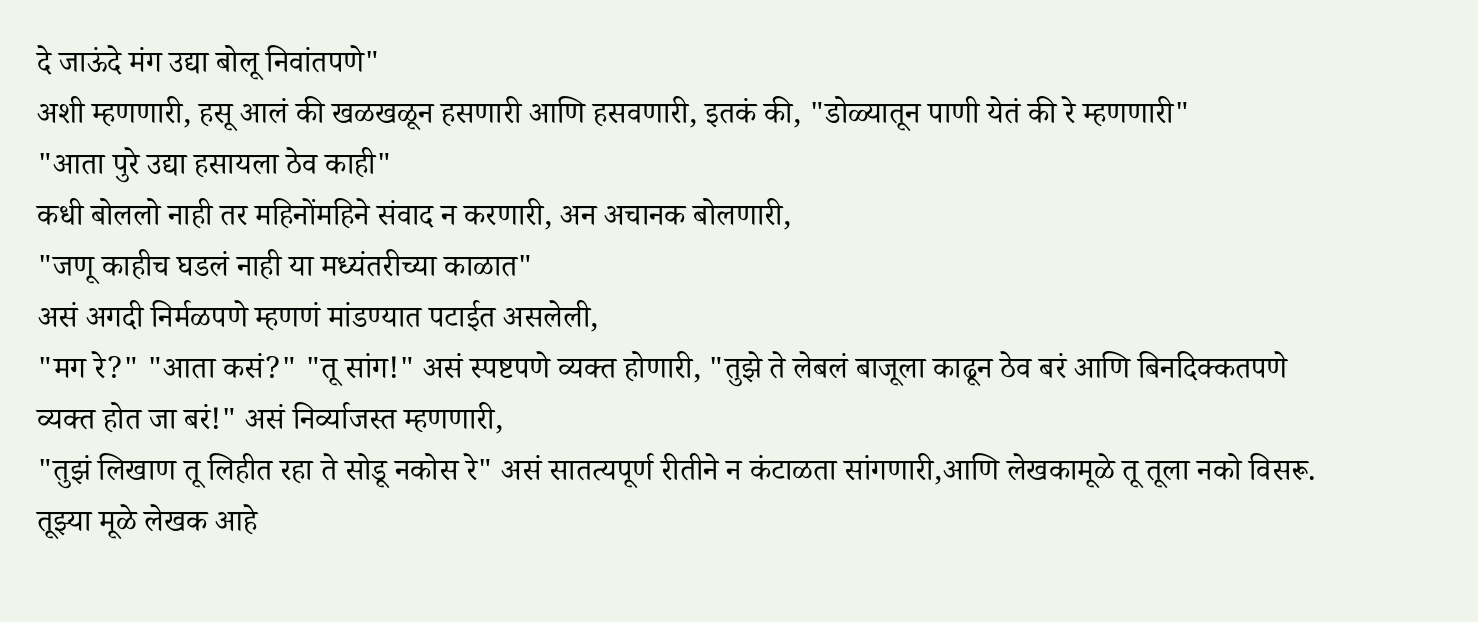दे जाऊंदे मंग उद्या बोलू निवांतपणे"
अशी म्हणणारी, हसू आलं की खळखळून हसणारी आणि हसवणारी, इतकं की, "डोळ्यातून पाणी येतं की रे म्हणणारी"
"आता पुरे उद्या हसायला ठेव काही"
कधी बोललो नाही तर महिनोंमहिने संवाद न करणारी, अन अचानक बोलणारी,
"जणू काहीच घडलं नाही या मध्यंतरीच्या काळात"
असं अगदी निर्मळपणे म्हणणं मांडण्यात पटाईत असलेली,
"मग रे?" "आता कसं?" "तू सांग!" असं स्पष्टपणे व्यक्त होणारी, "तुझे ते लेबलं बाजूला काढून ठेव बरं आणि बिनदिक्कतपणे व्यक्त होत जा बरं!" असं निर्व्याजस्त म्हणणारी,
"तुझं लिखाण तू लिहीत रहा ते सोडू नकोस रे" असं सातत्यपूर्ण रीतीने न कंटाळता सांगणारी,आणि लेखकामूळे तू तूला नको विसरू. तूझ्या मूळे लेखक आहे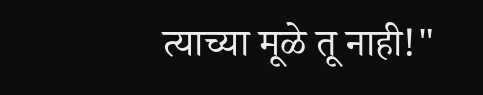त्याच्या मूळे तू नाही!"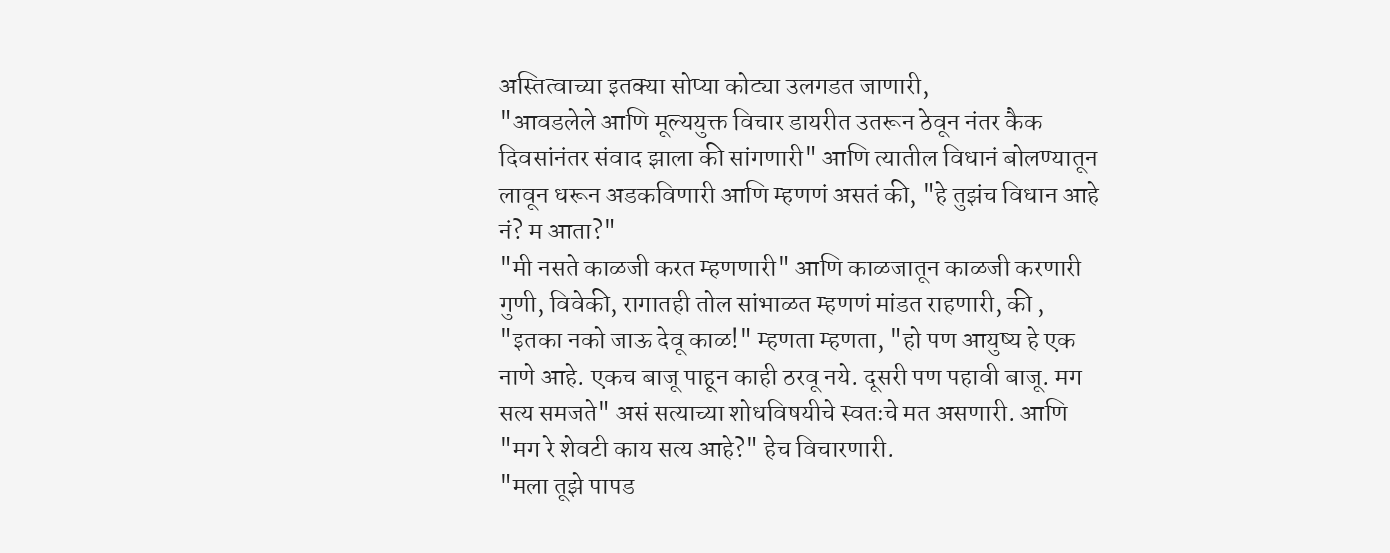अस्तित्वाच्या इतक्या सोप्या कोट्या उलगडत जाणारी,
"आवडलेले आणि मूल्ययुक्त विचार डायरीत उतरून ठेवून नंतर कैक दिवसांनंतर संवाद झाला की सांगणारी" आणि त्यातील विधानं बोलण्यातून लावून धरून अडकविणारी आणि म्हणणं असतं की, "हे तुझंच विधान आहे नं? म आता?"
"मी नसते काळजी करत म्हणणारी" आणि काळजातून काळजी करणारी गुणी, विवेकी, रागातही तोल सांभाळत म्हणणं मांडत राहणारी, की , "इतका नको जाऊ देवू काळ!" म्हणता म्हणता, "हो पण आयुष्य हे एक नाणे आहे. एकच बाजू पाहून काही ठरवू नये. दूसरी पण पहावी बाजू. मग सत्य समजते" असं सत्याच्या शोधविषयीचे स्वतःचे मत असणारी. आणि "मग रे शेवटी काय सत्य आहे?" हेच विचारणारी.
"मला तूझे पापड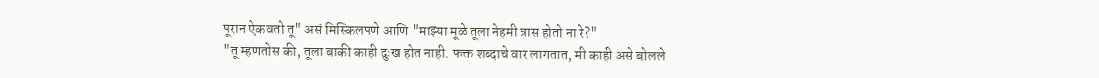पूरान ऐकवतो तू" असं मिस्किलपणे आणि "माझ्या मूळे तूला नेहमी त्रास होतो ना रे?"
"तू म्हणतोस की, तूला बाकी काही दुःख होत नाही. फक्त शब्दाचे वार लागतात, मी काही असे बोलले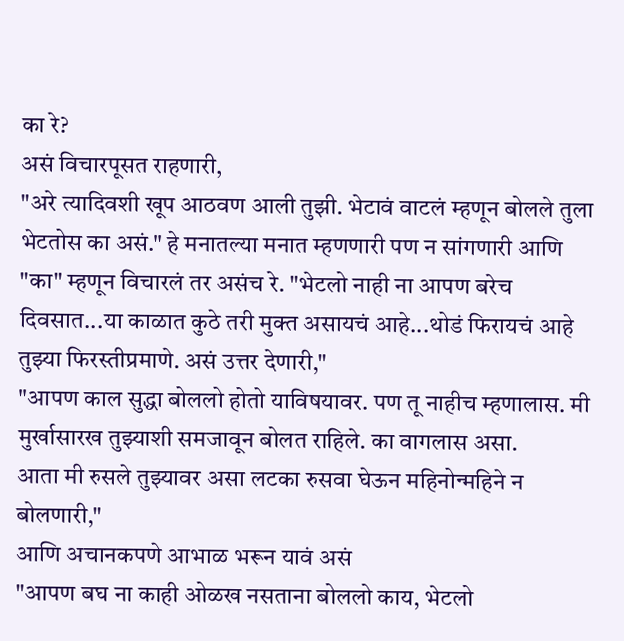का रे?
असं विचारपूसत राहणारी,
"अरे त्यादिवशी खूप आठवण आली तुझी. भेटावं वाटलं म्हणून बोलले तुला भेटतोस का असं." हे मनातल्या मनात म्हणणारी पण न सांगणारी आणि "का" म्हणून विचारलं तर असंच रे. "भेटलो नाही ना आपण बरेच दिवसात...या काळात कुठे तरी मुक्त असायचं आहे...थोडं फिरायचं आहे तुझ्या फिरस्तीप्रमाणे. असं उत्तर देणारी,"
"आपण काल सुद्धा बोललो होतो याविषयावर. पण तू नाहीच म्हणालास. मी मुर्खासारख तुझ्याशी समजावून बोलत राहिले. का वागलास असा.
आता मी रुसले तुझ्यावर असा लटका रुसवा घेऊन महिनोन्महिने न बोलणारी,"
आणि अचानकपणे आभाळ भरून यावं असं
"आपण बघ ना काही ओळख नसताना बोललो काय, भेटलो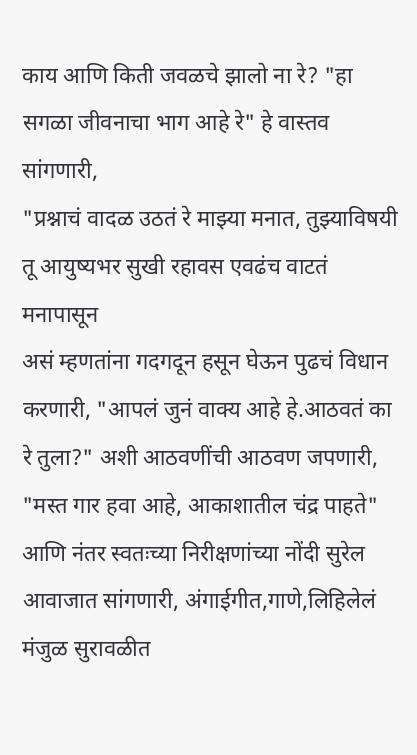काय आणि किती जवळचे झालो ना रे? "हा सगळा जीवनाचा भाग आहे रे" हे वास्तव सांगणारी,
"प्रश्नाचं वादळ उठतं रे माझ्या मनात, तुझ्याविषयी तू आयुष्यभर सुखी रहावस एवढंच वाटतं मनापासून
असं म्हणतांना गदगदून हसून घेऊन पुढचं विधान करणारी, "आपलं जुनं वाक्य आहे हे.आठवतं का रे तुला?" अशी आठवणींची आठवण जपणारी,
"मस्त गार हवा आहे, आकाशातील चंद्र पाहते" आणि नंतर स्वतःच्या निरीक्षणांच्या नोंदी सुरेल आवाजात सांगणारी, अंगाईगीत,गाणे,लिहिलेलं मंजुळ सुरावळीत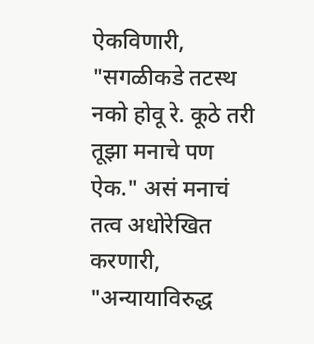ऐकविणारी, "सगळीकडे तटस्थ नको होवू रे. कूठे तरी तूझा मनाचे पण ऐक." असं मनाचं तत्व अधोरेखित करणारी,
"अन्यायाविरुद्ध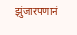झुंजारपणानं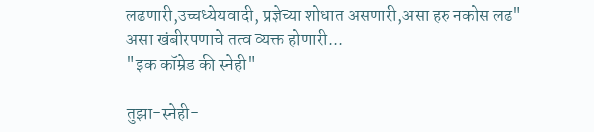लढणारी,उच्चध्येयवादी, प्रज्ञेच्या शोधात असणारी,असा हरु नकोस लढ" असा खंबीरपणाचे तत्व व्यक्त होणारी...
"इक कॉम्रेड की स्नेही"

तुझा-स्नेही-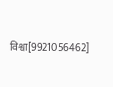विश्वा[9921056462]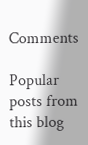Comments

Popular posts from this blog